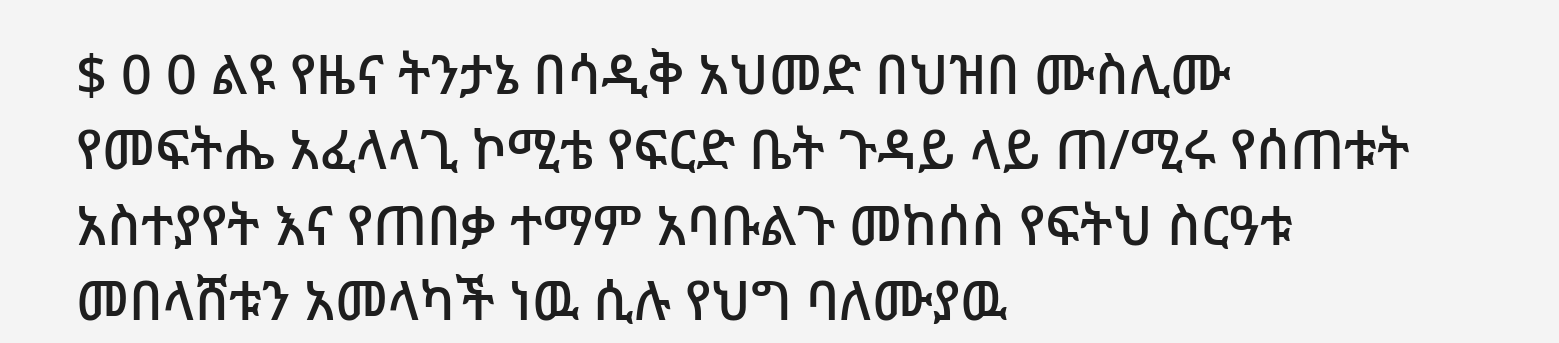$ 0 0 ልዩ የዜና ትንታኔ በሳዲቅ አህመድ በህዝበ ሙስሊሙ የመፍትሔ አፈላላጊ ኮሚቴ የፍርድ ቤት ጉዳይ ላይ ጠ/ሚሩ የሰጠቱት አስተያየት እና የጠበቃ ተማም አባቡልጉ መከሰስ የፍትህ ስርዓቱ መበላሸቱን አመላካች ነዉ ሲሉ የህግ ባለሙያዉ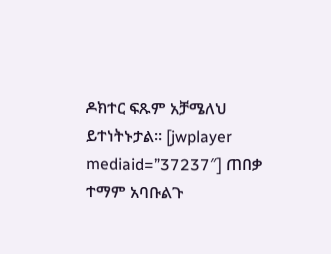ዶክተር ፍጹም አቻሜለህ ይተነትኑታል። [jwplayer mediaid=”37237″] ጠበቃ ተማም አባቡልጉ